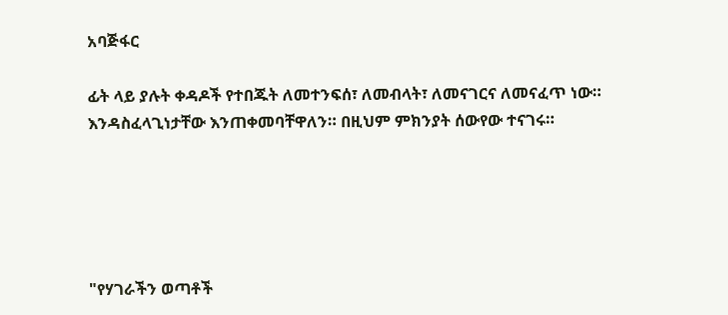አባጅፋር

ፊት ላይ ያሉት ቀዳዶች የተበጁት ለመተንፍሰ፣ ለመብላት፣ ለመናገርና ለመናፈጥ ነው። እንዳስፈላጊነታቸው እንጠቀመባቸዋለን። በዚህም ምክንያት ሰውየው ተናገሩ።





"የሃገራችን ወጣቶች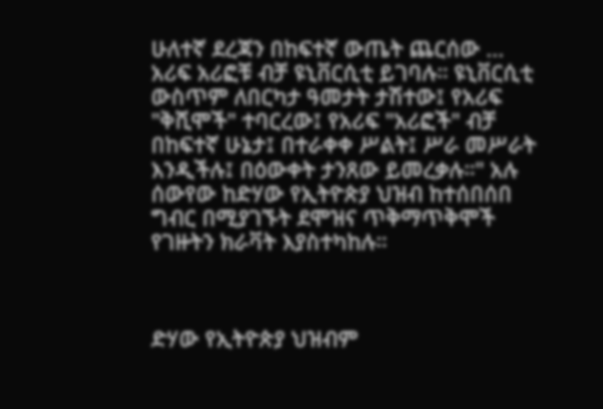ሁለተኛ ደረጃን በከፍተኛ ውጤት ጨርሰው ... አሪፍ አሪፎቹ ብቻ ዩኒቨርሲቲ ይገባሉ። ዩኒቨርሲቲ ውስጥም ለበርካታ ዓመታት ታሽተው፤ የአሪፍ "ቅሺሞች" ተባርረው፤ የአሪፍ "አሪፎች" ብቻ በከፍተኛ ሁኔታ፤ በተራቀቀ ሥልት፤ ሥራ መሥራት እንዲችሉ፤ በዕውቀት ታንጸው ይመረቃሉ።" አሉ ሰውየው ከድሃው የኢትዮጵያ ህዝብ ከተሰበሰበ ግብር በሚያገኙት ደሞዝና ጥቅማጥቅሞች የገዙትን ክራቫት እያስተካከሉ።



ድሃው የኢትዮጵያ ህዝብም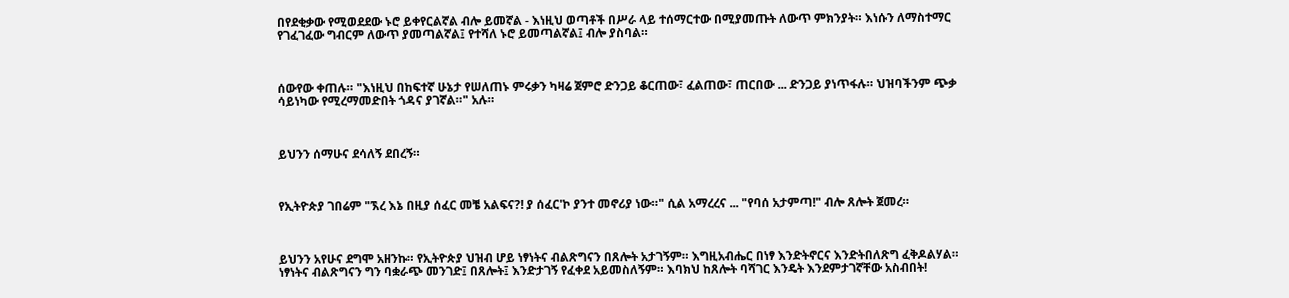በየደቂቃው የሚወደደው ኑሮ ይቀየርልኛል ብሎ ይመኛል - እነዚህ ወጣቶች በሥራ ላይ ተሰማርተው በሚያመጡት ለውጥ ምክንያት። እነሱን ለማስተማር የገፈገፈው ግብርም ለውጥ ያመጣልኛል፤ የተሻለ ኑሮ ይመጣልኛል፤ ብሎ ያስባል።



ሰውየው ቀጠሉ። "እነዚህ በከፍተኛ ሁኔታ የሠለጠኑ ምሩቃን ካዛሬ ጀምሮ ድንጋይ ቆርጠው፣ ፈልጠው፣ ጠርበው ... ድንጋይ ያነጥፋሉ። ህዝባችንም ጭቃ ሳይነካው የሚረማመድበት ጎዳና ያገኛል።" አሉ።



ይህንን ሰማሁና ደሳለኝ ደበረኝ።



የኢትዮጵያ ገበሬም "ኧረ እኔ በዚያ ሰፈር መቼ አልፍና?! ያ ሰፈር'ኮ ያንተ መኖሪያ ነው።" ሲል አማረረና ... "የባሰ አታምጣ!" ብሎ ጸሎት ጀመረ።



ይህንን አየሁና ደግሞ አዘንኩ። የኢትዮጵያ ህዝብ ሆይ ነፃነትና ብልጽግናን በጸሎት አታገኝም። እግዚአብሔር በነፃ እንድትኖርና እንድትበለጽግ ፈቅዶልሃል። ነፃነትና ብልጽግናን ግን ባቋራጭ መንገድ፤ በጸሎት፤ እንድታገኝ የፈቀደ አይመስለኝም። እባክህ ከጸሎት ባሻገር እንዴት እንደምታገኛቸው አስብበት!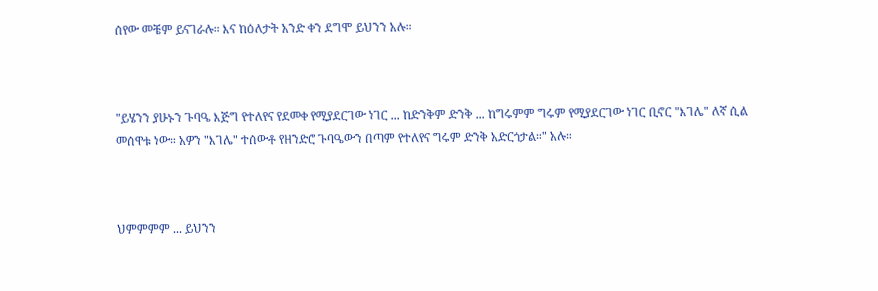ሰየው መቼም ይናገራሉ። እና ከዕለታት አንድ ቀን ደግሞ ይህንን አሉ።



"ይሄንን ያሁኑን ጉባዔ እጅግ የተለየና የደመቀ የሚያደርገው ነገር ... ከድንቅም ድንቅ ... ከግሩምም ግሩም የሚያደርገው ነገር ቢኖር "እገሌ" ለኛ ሲል መሰዋቱ ነው። አዎን "እገሌ" ተሰውቶ የዘንድሮ ጉባዔውን በጣም የተለየና ግሩም ድንቅ አድርጎታል።" አሉ።



ህምምምም ... ይህንን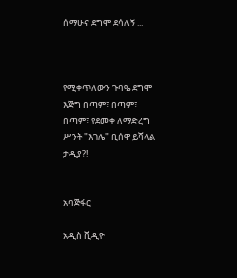ሰማሁና ደግሞ ደሳለኝ ...



የሚቀጥለውን ጉባዔ ደግሞ እጅግ በጣም፣ በጣም፣ በጣም፣ የደመቀ ለማድረግ ሥንት "እገሌ" ቢሰዋ ይሻላል ታዲያ?!


አባጅፋር

አዲስ ቪዲዮ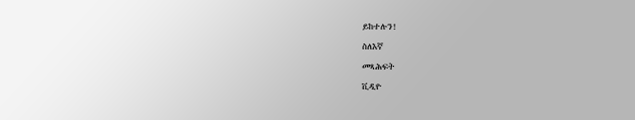ይከተሉን!

ስለእኛ

መጻሕፍት

ቪዲዮ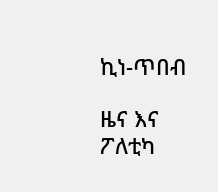ኪነ-ጥበብ

ዜና እና ፖለቲካ